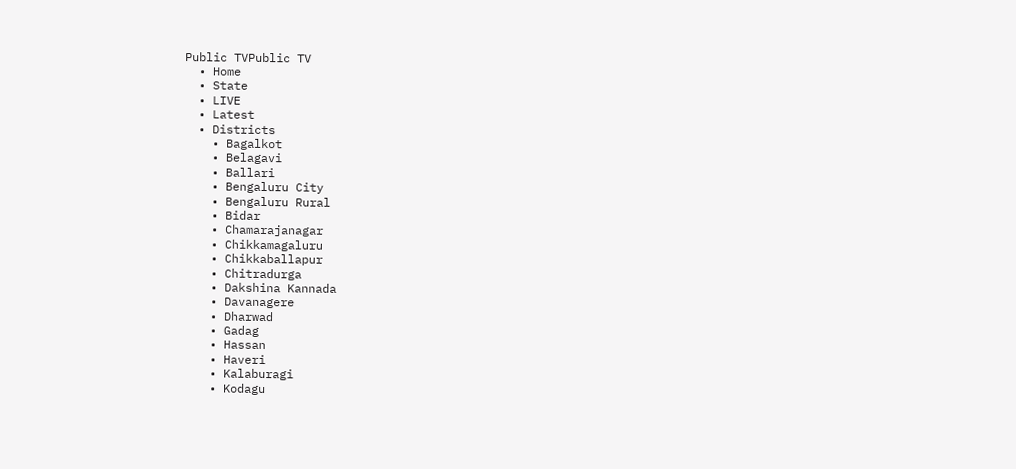Public TVPublic TV
  • Home
  • State
  • LIVE
  • Latest
  • Districts
    • Bagalkot
    • Belagavi
    • Ballari
    • Bengaluru City
    • Bengaluru Rural
    • Bidar
    • Chamarajanagar
    • Chikkamagaluru
    • Chikkaballapur
    • Chitradurga
    • Dakshina Kannada
    • Davanagere
    • Dharwad
    • Gadag
    • Hassan
    • Haveri
    • Kalaburagi
    • Kodagu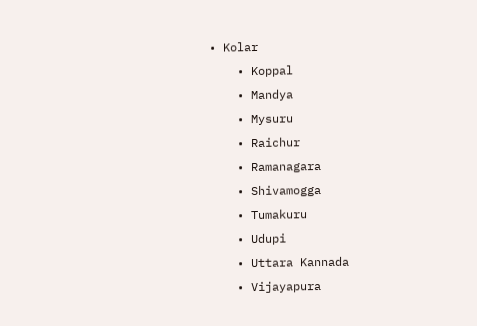• Kolar
    • Koppal
    • Mandya
    • Mysuru
    • Raichur
    • Ramanagara
    • Shivamogga
    • Tumakuru
    • Udupi
    • Uttara Kannada
    • Vijayapura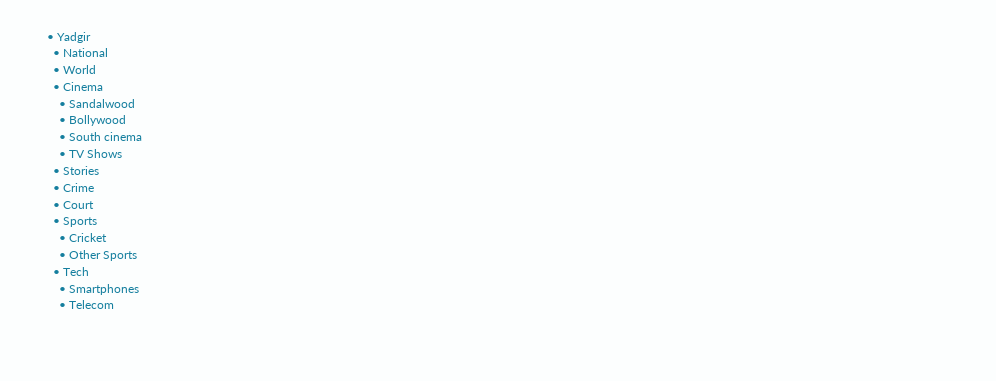• Yadgir
  • National
  • World
  • Cinema
    • Sandalwood
    • Bollywood
    • South cinema
    • TV Shows
  • Stories
  • Crime
  • Court
  • Sports
    • Cricket
    • Other Sports
  • Tech
    • Smartphones
    • Telecom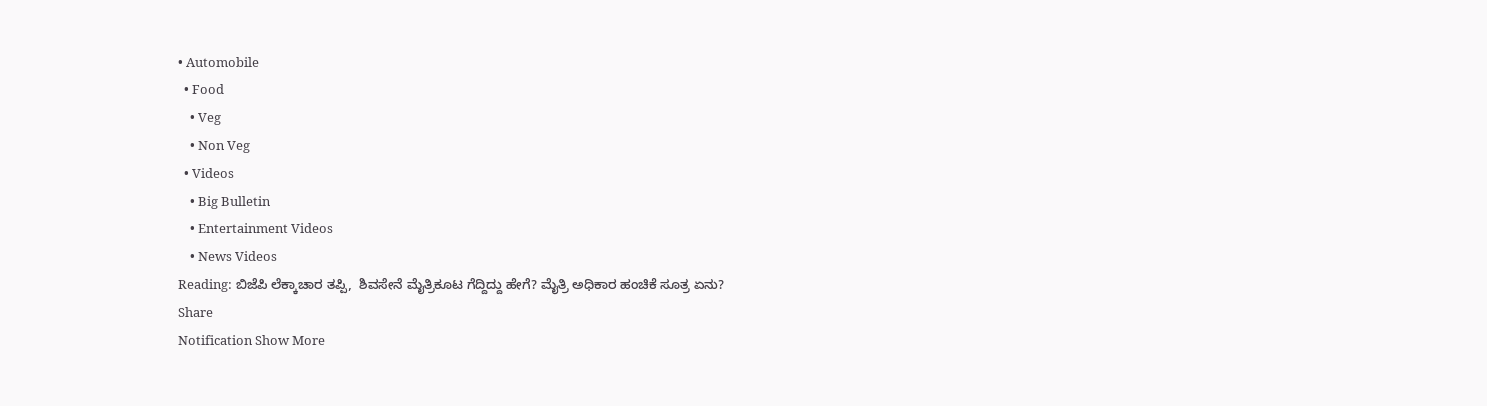• Automobile
  • Food
    • Veg
    • Non Veg
  • Videos
    • Big Bulletin
    • Entertainment Videos
    • News Videos
Reading: ಬಿಜೆಪಿ ಲೆಕ್ಕಾಚಾರ ತಪ್ಪಿ,  ಶಿವಸೇನೆ ಮೈತ್ರಿಕೂಟ ಗೆದ್ದಿದ್ದು ಹೇಗೆ? ಮೈತ್ರಿ ಅಧಿಕಾರ ಹಂಚಿಕೆ ಸೂತ್ರ ಏನು?
Share
Notification Show More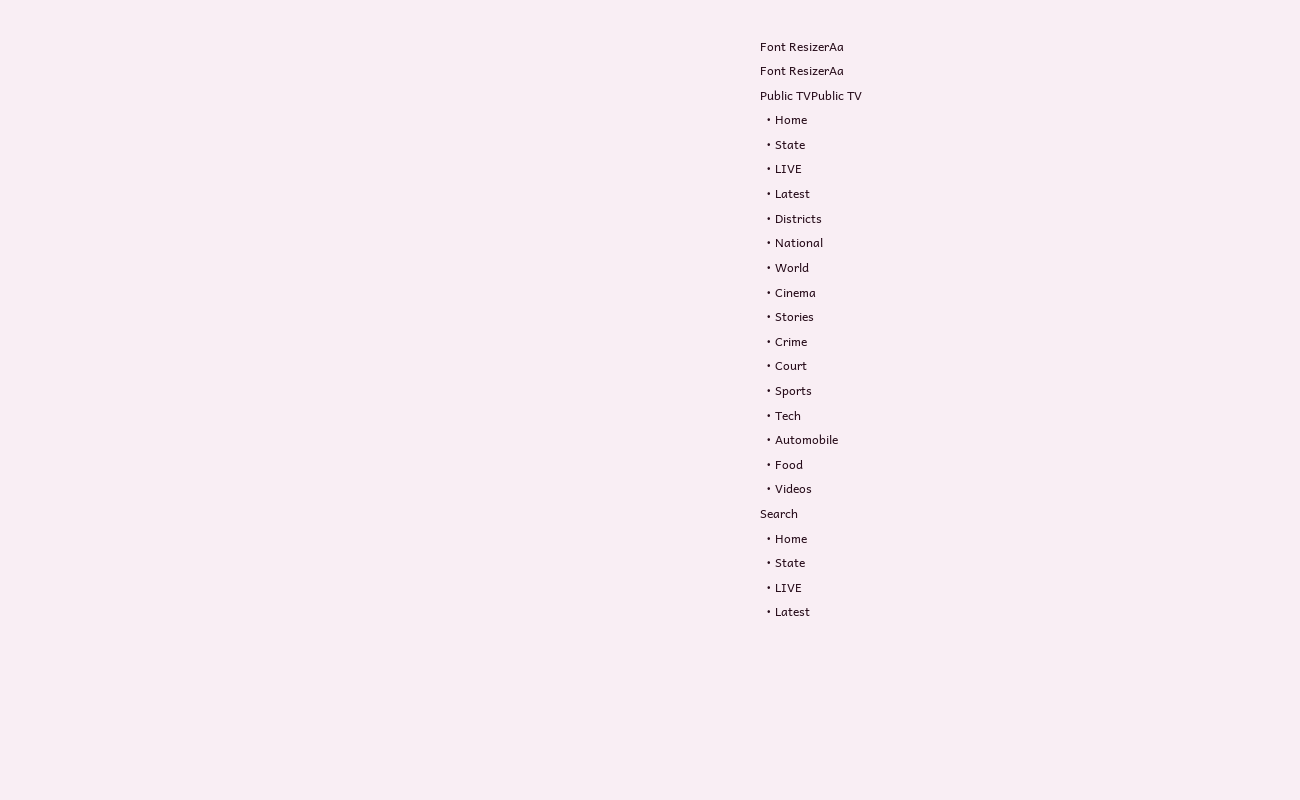Font ResizerAa
Font ResizerAa
Public TVPublic TV
  • Home
  • State
  • LIVE
  • Latest
  • Districts
  • National
  • World
  • Cinema
  • Stories
  • Crime
  • Court
  • Sports
  • Tech
  • Automobile
  • Food
  • Videos
Search
  • Home
  • State
  • LIVE
  • Latest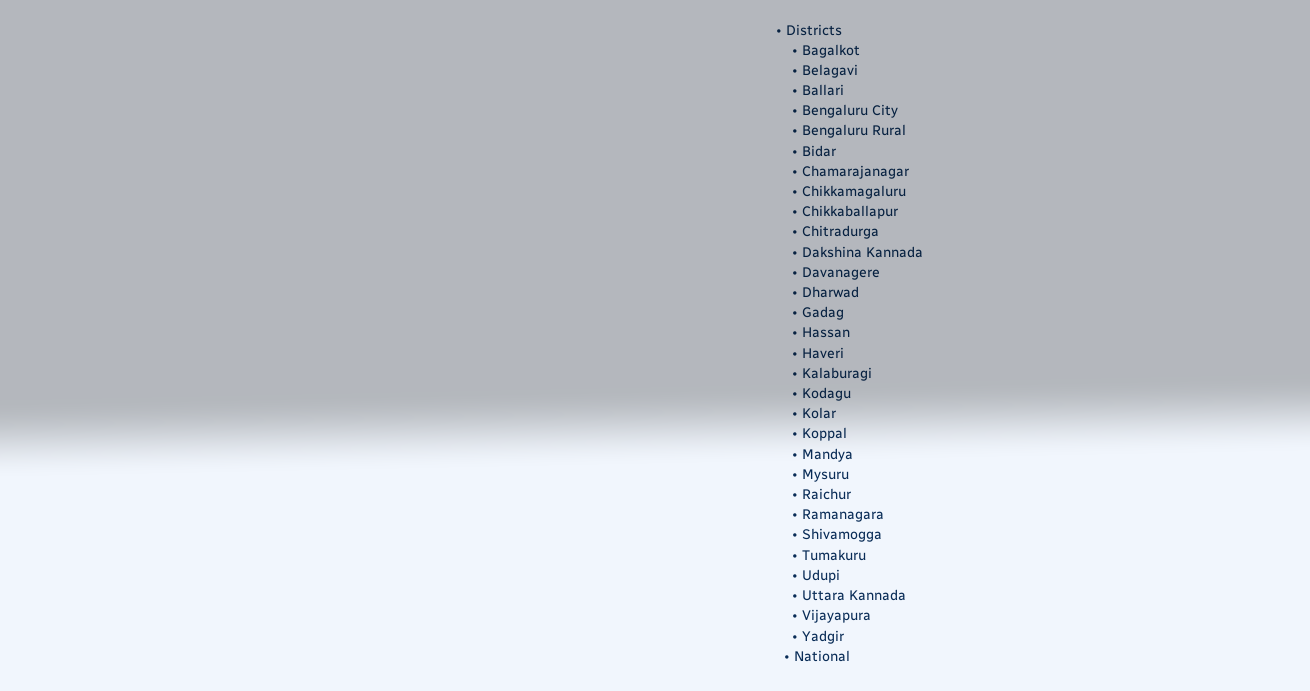• Districts
    • Bagalkot
    • Belagavi
    • Ballari
    • Bengaluru City
    • Bengaluru Rural
    • Bidar
    • Chamarajanagar
    • Chikkamagaluru
    • Chikkaballapur
    • Chitradurga
    • Dakshina Kannada
    • Davanagere
    • Dharwad
    • Gadag
    • Hassan
    • Haveri
    • Kalaburagi
    • Kodagu
    • Kolar
    • Koppal
    • Mandya
    • Mysuru
    • Raichur
    • Ramanagara
    • Shivamogga
    • Tumakuru
    • Udupi
    • Uttara Kannada
    • Vijayapura
    • Yadgir
  • National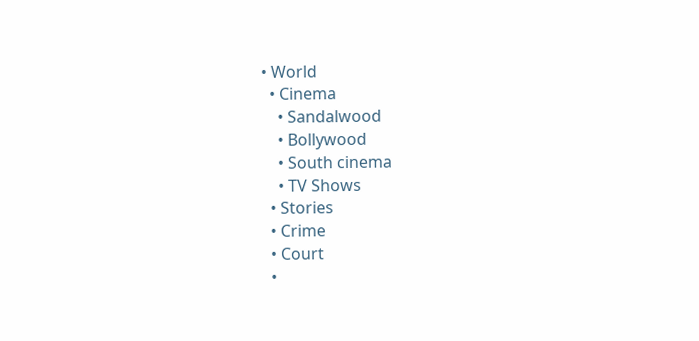• World
  • Cinema
    • Sandalwood
    • Bollywood
    • South cinema
    • TV Shows
  • Stories
  • Crime
  • Court
  •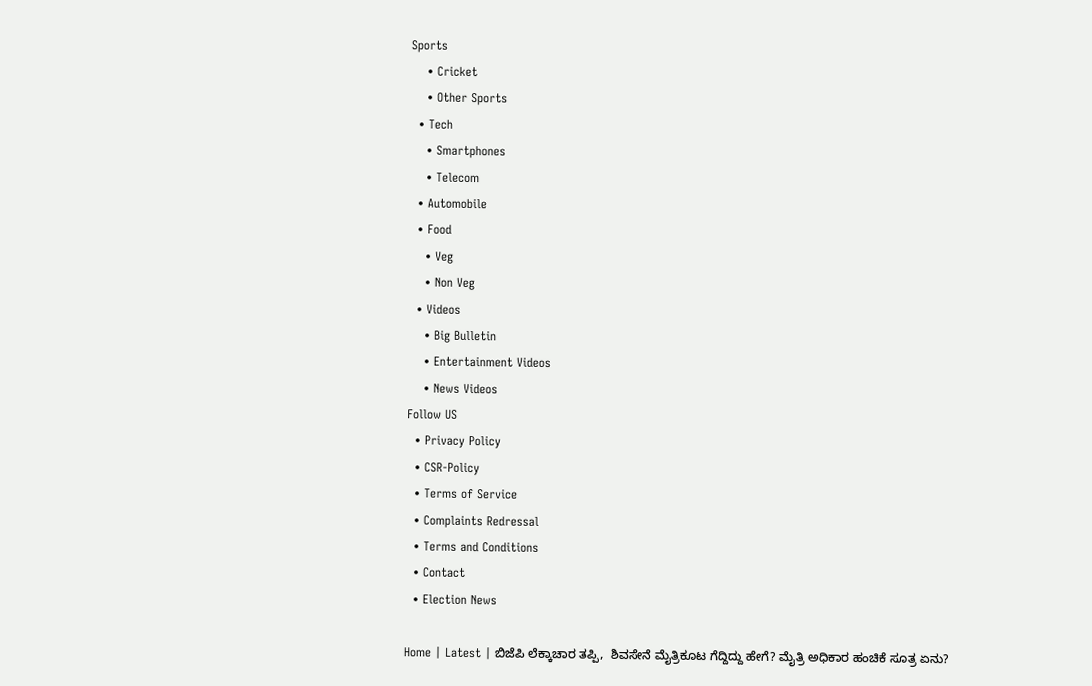Sports
    • Cricket
    • Other Sports
  • Tech
    • Smartphones
    • Telecom
  • Automobile
  • Food
    • Veg
    • Non Veg
  • Videos
    • Big Bulletin
    • Entertainment Videos
    • News Videos
Follow US
  • Privacy Policy
  • CSR-Policy
  • Terms of Service
  • Complaints Redressal
  • Terms and Conditions
  • Contact
  • Election News

Home | Latest | ಬಿಜೆಪಿ ಲೆಕ್ಕಾಚಾರ ತಪ್ಪಿ,  ಶಿವಸೇನೆ ಮೈತ್ರಿಕೂಟ ಗೆದ್ದಿದ್ದು ಹೇಗೆ? ಮೈತ್ರಿ ಅಧಿಕಾರ ಹಂಚಿಕೆ ಸೂತ್ರ ಏನು?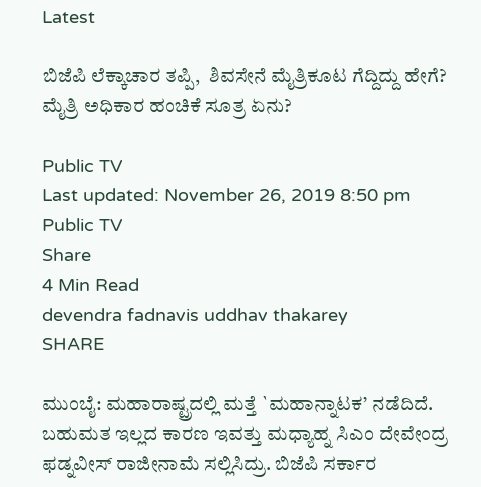Latest

ಬಿಜೆಪಿ ಲೆಕ್ಕಾಚಾರ ತಪ್ಪಿ,  ಶಿವಸೇನೆ ಮೈತ್ರಿಕೂಟ ಗೆದ್ದಿದ್ದು ಹೇಗೆ? ಮೈತ್ರಿ ಅಧಿಕಾರ ಹಂಚಿಕೆ ಸೂತ್ರ ಏನು?

Public TV
Last updated: November 26, 2019 8:50 pm
Public TV
Share
4 Min Read
devendra fadnavis uddhav thakarey
SHARE

ಮುಂಬೈ: ಮಹಾರಾಷ್ಟ್ರದಲ್ಲಿ ಮತ್ತೆ `ಮಹಾನ್ನಾಟಕ’ ನಡೆದಿದೆ. ಬಹುಮತ ಇಲ್ಲದ ಕಾರಣ ಇವತ್ತು ಮಧ್ಯಾಹ್ನ ಸಿಎಂ ದೇವೇಂದ್ರ ಫಡ್ನವೀಸ್ ರಾಜೀನಾಮೆ ಸಲ್ಲಿಸಿದ್ರು. ಬಿಜೆಪಿ ಸರ್ಕಾರ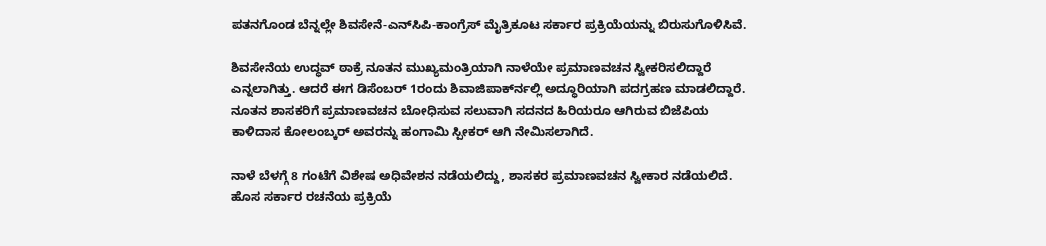ಪತನಗೊಂಡ ಬೆನ್ನಲ್ಲೇ ಶಿವಸೇನೆ-ಎನ್‍ಸಿಪಿ-ಕಾಂಗ್ರೆಸ್ ಮೈತ್ರಿಕೂಟ ಸರ್ಕಾರ ಪ್ರಕ್ರಿಯೆಯನ್ನು ಬಿರುಸುಗೊಳಿಸಿವೆ.

ಶಿವಸೇನೆಯ ಉದ್ಧವ್ ಠಾಕ್ರೆ ನೂತನ ಮುಖ್ಯಮಂತ್ರಿಯಾಗಿ ನಾಳೆಯೇ ಪ್ರಮಾಣವಚನ ಸ್ವೀಕರಿಸಲಿದ್ದಾರೆ ಎನ್ನಲಾಗಿತ್ತು. ಆದರೆ ಈಗ ಡಿಸೆಂಬರ್ 1ರಂದು ಶಿವಾಜಿಪಾರ್ಕ್‍ನಲ್ಲಿ ಅದ್ಧೂರಿಯಾಗಿ ಪದಗ್ರಹಣ ಮಾಡಲಿದ್ದಾರೆ. ನೂತನ ಶಾಸಕರಿಗೆ ಪ್ರಮಾಣವಚನ ಬೋಧಿಸುವ ಸಲುವಾಗಿ ಸದನದ ಹಿರಿಯರೂ ಆಗಿರುವ ಬಿಜೆಪಿಯ ಕಾಳಿದಾಸ ಕೋಲಂಬ್ಕರ್ ಅವರನ್ನು ಹಂಗಾಮಿ ಸ್ಪೀಕರ್ ಆಗಿ ನೇಮಿಸಲಾಗಿದೆ.

ನಾಳೆ ಬೆಳಗ್ಗೆ 8 ಗಂಟೆಗೆ ವಿಶೇಷ ಅಧಿವೇಶನ ನಡೆಯಲಿದ್ದು, ಶಾಸಕರ ಪ್ರಮಾಣವಚನ ಸ್ವೀಕಾರ ನಡೆಯಲಿದೆ. ಹೊಸ ಸರ್ಕಾರ ರಚನೆಯ ಪ್ರಕ್ರಿಯೆ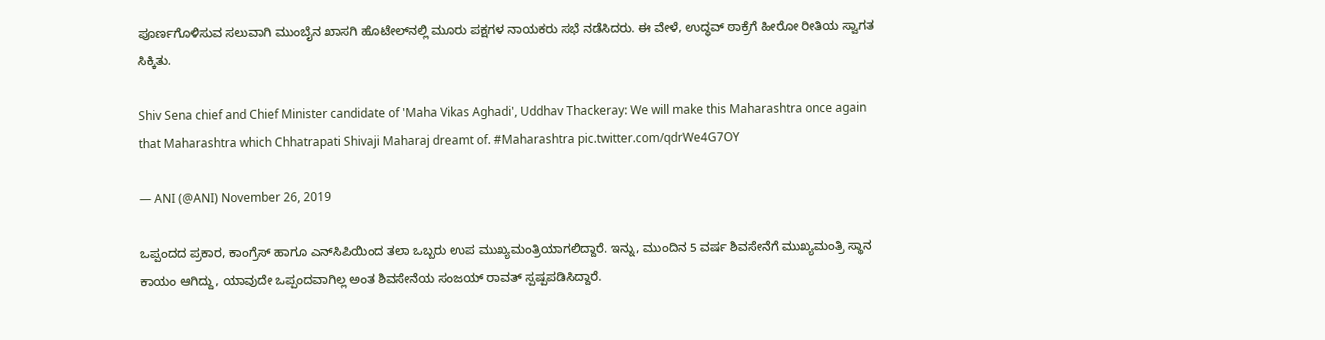ಪೂರ್ಣಗೊಳಿಸುವ ಸಲುವಾಗಿ ಮುಂಬೈನ ಖಾಸಗಿ ಹೊಟೇಲ್‍ನಲ್ಲಿ ಮೂರು ಪಕ್ಷಗಳ ನಾಯಕರು ಸಭೆ ನಡೆಸಿದರು. ಈ ವೇಳೆ, ಉದ್ಧವ್ ಠಾಕ್ರೆಗೆ ಹೀರೋ ರೀತಿಯ ಸ್ವಾಗತ ಸಿಕ್ಕಿತು.

Shiv Sena chief and Chief Minister candidate of 'Maha Vikas Aghadi', Uddhav Thackeray: We will make this Maharashtra once again that Maharashtra which Chhatrapati Shivaji Maharaj dreamt of. #Maharashtra pic.twitter.com/qdrWe4G7OY

— ANI (@ANI) November 26, 2019

ಒಪ್ಪಂದದ ಪ್ರಕಾರ, ಕಾಂಗ್ರೆಸ್ ಹಾಗೂ ಎನ್‍ಸಿಪಿಯಿಂದ ತಲಾ ಒಬ್ಬರು ಉಪ ಮುಖ್ಯಮಂತ್ರಿಯಾಗಲಿದ್ದಾರೆ. ಇನ್ನು, ಮುಂದಿನ 5 ವರ್ಷ ಶಿವಸೇನೆಗೆ ಮುಖ್ಯಮಂತ್ರಿ ಸ್ಥಾನ ಕಾಯಂ ಆಗಿದ್ದು, ಯಾವುದೇ ಒಪ್ಪಂದವಾಗಿಲ್ಲ ಅಂತ ಶಿವಸೇನೆಯ ಸಂಜಯ್ ರಾವತ್ ಸ್ಪಷ್ಪಪಡಿಸಿದ್ದಾರೆ.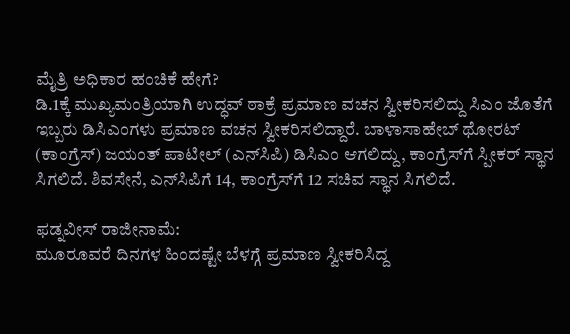ಮೈತ್ರಿ ಅಧಿಕಾರ ಹಂಚಿಕೆ ಹೇಗೆ?
ಡಿ.1ಕ್ಕೆ ಮುಖ್ಯಮಂತ್ರಿಯಾಗಿ ಉದ್ಧವ್ ಠಾಕ್ರೆ ಪ್ರಮಾಣ ವಚನ ಸ್ವೀಕರಿಸಲಿದ್ದು ಸಿಎಂ ಜೊತೆಗೆ ಇಬ್ಬರು ಡಿಸಿಎಂಗಳು ಪ್ರಮಾಣ ವಚನ ಸ್ವೀಕರಿಸಲಿದ್ದಾರೆ. ಬಾಳಾಸಾಹೇಬ್ ಥೋರಟ್ (ಕಾಂಗ್ರೆಸ್) ಜಯಂತ್ ಪಾಟೀಲ್ (ಎನ್‍ಸಿಪಿ) ಡಿಸಿಎಂ ಆಗಲಿದ್ದು, ಕಾಂಗ್ರೆಸ್‍ಗೆ ಸ್ಪೀಕರ್ ಸ್ಥಾನ ಸಿಗಲಿದೆ. ಶಿವಸೇನೆ, ಎನ್‍ಸಿಪಿಗೆ 14, ಕಾಂಗ್ರೆಸ್‍ಗೆ 12 ಸಚಿವ ಸ್ಥಾನ ಸಿಗಲಿದೆ.

ಫಡ್ನವೀಸ್ ರಾಜೀನಾಮೆ:
ಮೂರೂವರೆ ದಿನಗಳ ಹಿಂದಷ್ಟೇ ಬೆಳಗ್ಗೆ ಪ್ರಮಾಣ ಸ್ವೀಕರಿಸಿದ್ದ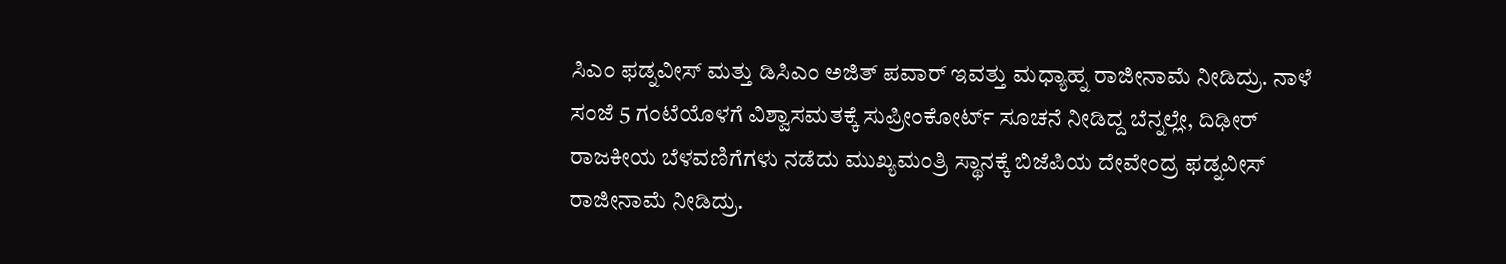ಸಿಎಂ ಫಡ್ನವೀಸ್ ಮತ್ತು ಡಿಸಿಎಂ ಅಜಿತ್ ಪವಾರ್ ಇವತ್ತು ಮಧ್ಯಾಹ್ನ ರಾಜೀನಾಮೆ ನೀಡಿದ್ರು. ನಾಳೆ ಸಂಜೆ 5 ಗಂಟೆಯೊಳಗೆ ವಿಶ್ವಾಸಮತಕ್ಕೆ ಸುಪ್ರೀಂಕೋರ್ಟ್ ಸೂಚನೆ ನೀಡಿದ್ದ ಬೆನ್ನಲ್ಲೇ, ದಿಢೀರ್ ರಾಜಕೀಯ ಬೆಳವಣಿಗೆಗಳು ನಡೆದು ಮುಖ್ಯಮಂತ್ರಿ ಸ್ಥಾನಕ್ಕೆ ಬಿಜೆಪಿಯ ದೇವೇಂದ್ರ ಫಡ್ನವೀಸ್ ರಾಜೀನಾಮೆ ನೀಡಿದ್ರು.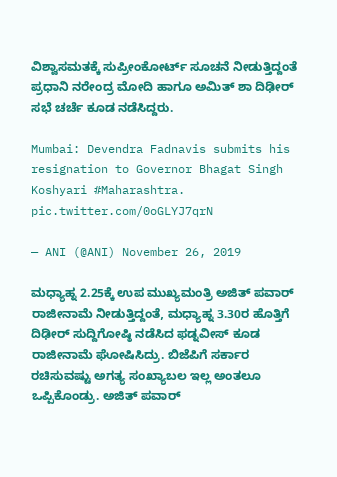ವಿಶ್ವಾಸಮತಕ್ಕೆ ಸುಪ್ರೀಂಕೋರ್ಟ್ ಸೂಚನೆ ನೀಡುತ್ತಿದ್ದಂತೆ ಪ್ರಧಾನಿ ನರೇಂದ್ರ ಮೋದಿ ಹಾಗೂ ಅಮಿತ್ ಶಾ ದಿಢೀರ್ ಸಭೆ ಚರ್ಚೆ ಕೂಡ ನಡೆಸಿದ್ದರು.

Mumbai: Devendra Fadnavis submits his resignation to Governor Bhagat Singh Koshyari #Maharashtra. pic.twitter.com/0oGLYJ7qrN

— ANI (@ANI) November 26, 2019

ಮಧ್ಯಾಹ್ನ 2.25ಕ್ಕೆ ಉಪ ಮುಖ್ಯಮಂತ್ರಿ ಅಜಿತ್ ಪವಾರ್ ರಾಜೀನಾಮೆ ನೀಡುತ್ತಿದ್ದಂತೆ, ಮಧ್ಯಾಹ್ನ 3.30ರ ಹೊತ್ತಿಗೆ ದಿಢೀರ್ ಸುದ್ದಿಗೋಷ್ಠಿ ನಡೆಸಿದ ಫಡ್ನವೀಸ್ ಕೂಡ ರಾಜೀನಾಮೆ ಘೋಷಿಸಿದ್ರು. ಬಿಜೆಪಿಗೆ ಸರ್ಕಾರ ರಚಿಸುವಷ್ಟು ಅಗತ್ಯ ಸಂಖ್ಯಾಬಲ ಇಲ್ಲ ಅಂತಲೂ ಒಪ್ಪಿಕೊಂಡ್ರು. ಅಜಿತ್ ಪವಾರ್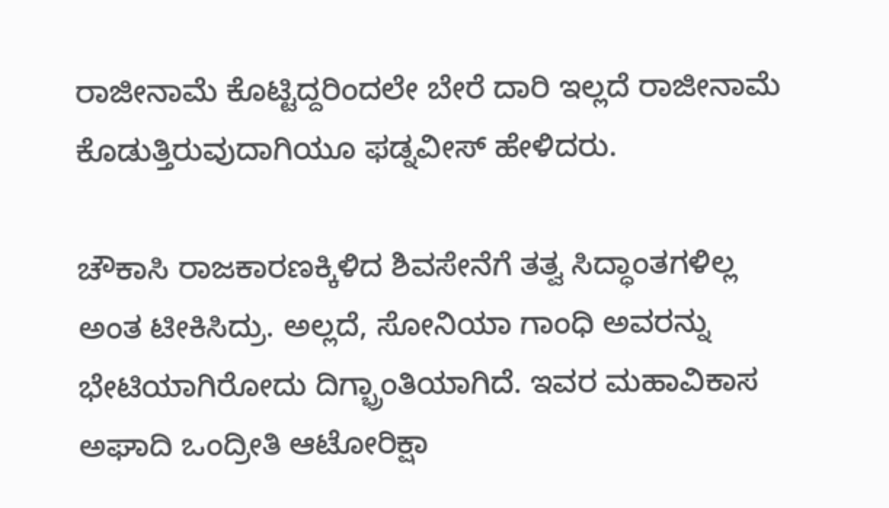ರಾಜೀನಾಮೆ ಕೊಟ್ಟಿದ್ದರಿಂದಲೇ ಬೇರೆ ದಾರಿ ಇಲ್ಲದೆ ರಾಜೀನಾಮೆ ಕೊಡುತ್ತಿರುವುದಾಗಿಯೂ ಫಡ್ನವೀಸ್ ಹೇಳಿದರು.

ಚೌಕಾಸಿ ರಾಜಕಾರಣಕ್ಕಿಳಿದ ಶಿವಸೇನೆಗೆ ತತ್ವ ಸಿದ್ಧಾಂತಗಳಿಲ್ಲ ಅಂತ ಟೀಕಿಸಿದ್ರು. ಅಲ್ಲದೆ, ಸೋನಿಯಾ ಗಾಂಧಿ ಅವರನ್ನು ಭೇಟಿಯಾಗಿರೋದು ದಿಗ್ಭ್ರಾಂತಿಯಾಗಿದೆ. ಇವರ ಮಹಾವಿಕಾಸ ಅಘಾದಿ ಒಂದ್ರೀತಿ ಆಟೋರಿಕ್ಷಾ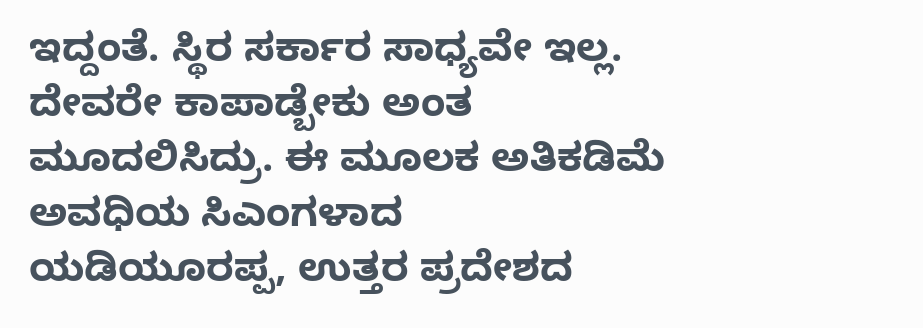ಇದ್ದಂತೆ. ಸ್ಥಿರ ಸರ್ಕಾರ ಸಾಧ್ಯವೇ ಇಲ್ಲ. ದೇವರೇ ಕಾಪಾಡ್ಬೇಕು ಅಂತ ಮೂದಲಿಸಿದ್ರು. ಈ ಮೂಲಕ ಅತಿಕಡಿಮೆ ಅವಧಿಯ ಸಿಎಂಗಳಾದ ಯಡಿಯೂರಪ್ಪ, ಉತ್ತರ ಪ್ರದೇಶದ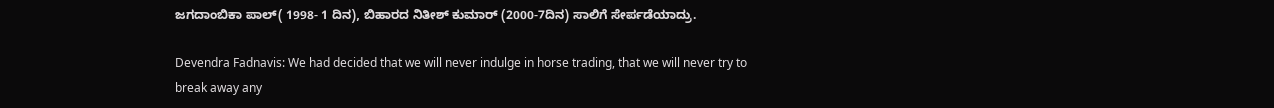ಜಗದಾಂಬಿಕಾ ಪಾಲ್( 1998- 1 ದಿನ), ಬಿಹಾರದ ನಿತೀಶ್ ಕುಮಾರ್ (2000-7ದಿನ) ಸಾಲಿಗೆ ಸೇರ್ಪಡೆಯಾದ್ರು.

Devendra Fadnavis: We had decided that we will never indulge in horse trading, that we will never try to break away any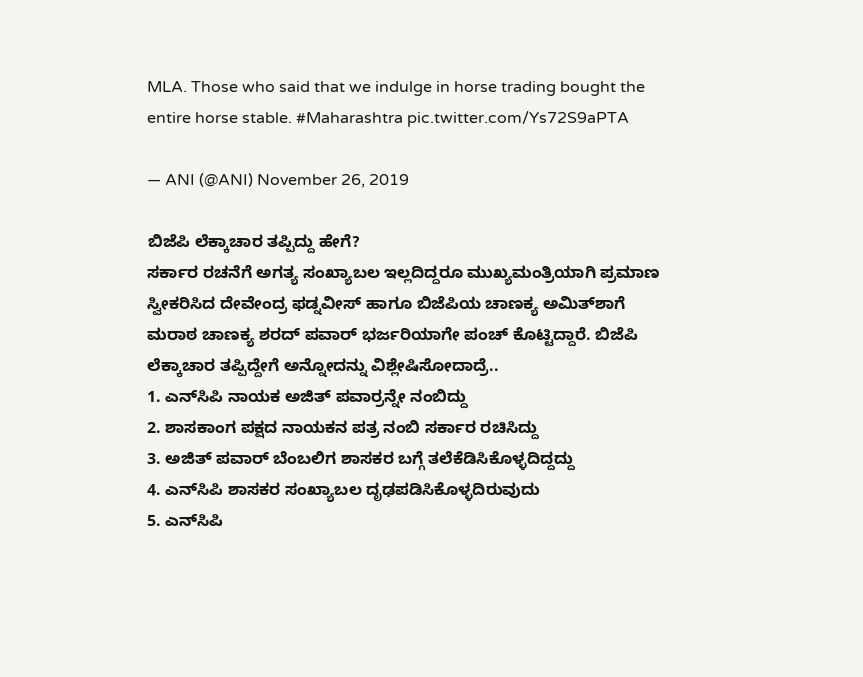MLA. Those who said that we indulge in horse trading bought the entire horse stable. #Maharashtra pic.twitter.com/Ys72S9aPTA

— ANI (@ANI) November 26, 2019

ಬಿಜೆಪಿ ಲೆಕ್ಕಾಚಾರ ತಪ್ಪಿದ್ದು ಹೇಗೆ?
ಸರ್ಕಾರ ರಚನೆಗೆ ಅಗತ್ಯ ಸಂಖ್ಯಾಬಲ ಇಲ್ಲದಿದ್ದರೂ ಮುಖ್ಯಮಂತ್ರಿಯಾಗಿ ಪ್ರಮಾಣ ಸ್ವೀಕರಿಸಿದ ದೇವೇಂದ್ರ ಫಡ್ನವೀಸ್ ಹಾಗೂ ಬಿಜೆಪಿಯ ಚಾಣಕ್ಯ ಅಮಿತ್‍ಶಾಗೆ ಮರಾಠ ಚಾಣಕ್ಯ ಶರದ್ ಪವಾರ್ ಭರ್ಜರಿಯಾಗೇ ಪಂಚ್ ಕೊಟ್ಟಿದ್ದಾರೆ. ಬಿಜೆಪಿ ಲೆಕ್ಕಾಚಾರ ತಪ್ಪಿದ್ದೇಗೆ ಅನ್ನೋದನ್ನು ವಿಶ್ಲೇಷಿಸೋದಾದ್ರೆ..
1. ಎನ್‍ಸಿಪಿ ನಾಯಕ ಅಜಿತ್ ಪವಾರ್‍ರನ್ನೇ ನಂಬಿದ್ದು
2. ಶಾಸಕಾಂಗ ಪಕ್ಷದ ನಾಯಕನ ಪತ್ರ ನಂಬಿ ಸರ್ಕಾರ ರಚಿಸಿದ್ದು
3. ಅಜಿತ್ ಪವಾರ್ ಬೆಂಬಲಿಗ ಶಾಸಕರ ಬಗ್ಗೆ ತಲೆಕೆಡಿಸಿಕೊಳ್ಳದಿದ್ದದ್ದು
4. ಎನ್‍ಸಿಪಿ ಶಾಸಕರ ಸಂಖ್ಯಾಬಲ ದೃಢಪಡಿಸಿಕೊಳ್ಳದಿರುವುದು
5. ಎನ್‍ಸಿಪಿ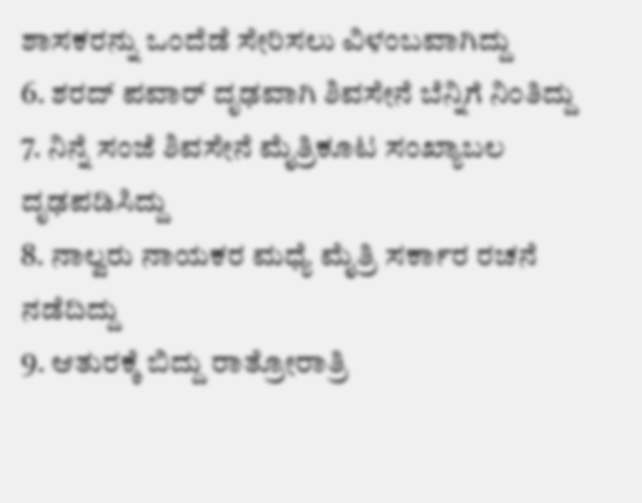ಶಾಸಕರನ್ನು ಒಂದೆಡೆ ಸೇರಿಸಲು ವಿಳಂಬವಾಗಿದ್ದು
6. ಶರದ್ ಪವಾರ್ ದೃಢವಾಗಿ ಶಿವಸೇನೆ ಬೆನ್ನಿಗೆ ನಿಂತಿದ್ದು
7. ನಿನ್ನೆ ಸಂಜೆ ಶಿವಸೇನೆ ಮೈತ್ರಿಕೂಟ ಸಂಖ್ಯಾಬಲ ದೃಢಪಡಿಸಿದ್ದು
8. ನಾಲ್ವರು ನಾಯಕರ ಮಧ್ಯೆ ಮೈತ್ರಿ ಸರ್ಕಾರ ರಚನೆ ನಡೆದಿದ್ದು
9. ಆತುರಕ್ಕೆ ಬಿದ್ದು ರಾತ್ರೋರಾತ್ರಿ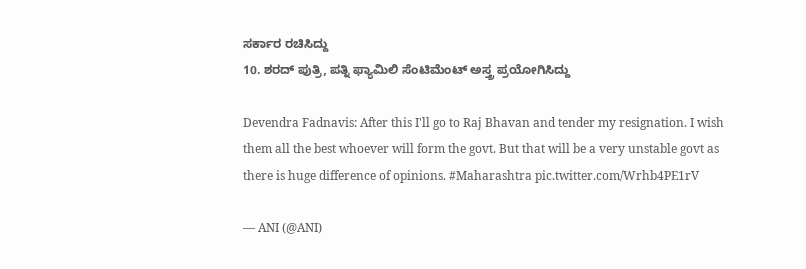ಸರ್ಕಾರ ರಚಿಸಿದ್ದು
10. ಶರದ್ ಪುತ್ರಿ, ಪತ್ನಿ ಫ್ಯಾಮಿಲಿ ಸೆಂಟಿಮೆಂಟ್ ಅಸ್ತ್ರ ಪ್ರಯೋಗಿಸಿದ್ದು

Devendra Fadnavis: After this I'll go to Raj Bhavan and tender my resignation. I wish them all the best whoever will form the govt. But that will be a very unstable govt as there is huge difference of opinions. #Maharashtra pic.twitter.com/Wrhb4PE1rV

— ANI (@ANI)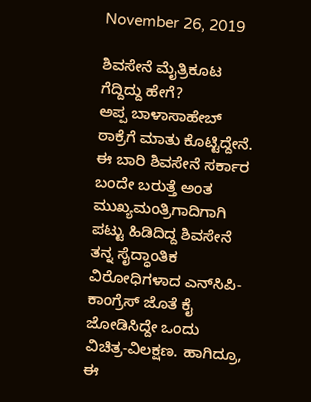November 26, 2019

ಶಿವಸೇನೆ ಮೈತ್ರಿಕೂಟ ಗೆದ್ದಿದ್ದು ಹೇಗೆ?
ಅಪ್ಪ ಬಾಳಾಸಾಹೇಬ್ ಠಾಕ್ರೆಗೆ ಮಾತು ಕೊಟ್ಟಿದ್ದೇನೆ. ಈ ಬಾರಿ ಶಿವಸೇನೆ ಸರ್ಕಾರ ಬಂದೇ ಬರುತ್ತೆ ಅಂತ ಮುಖ್ಯಮಂತ್ರಿಗಾದಿಗಾಗಿ ಪಟ್ಟು ಹಿಡಿದಿದ್ದ ಶಿವಸೇನೆ ತನ್ನ ಸೈದ್ಧಾಂತಿಕ ವಿರೋಧಿಗಳಾದ ಎನ್‍ಸಿಪಿ-ಕಾಂಗ್ರೆಸ್ ಜೊತೆ ಕೈ ಜೋಡಿಸಿದ್ದೇ ಒಂದು ವಿಚಿತ್ರ-ವಿಲಕ್ಷಣ. ಹಾಗಿದ್ರೂ, ಈ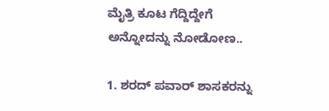ಮೈತ್ರಿ ಕೂಟ ಗೆದ್ದಿದ್ದೇಗೆ ಅನ್ನೋದನ್ನು ನೋಡೋಣ..

1. ಶರದ್ ಪವಾರ್ ಶಾಸಕರನ್ನು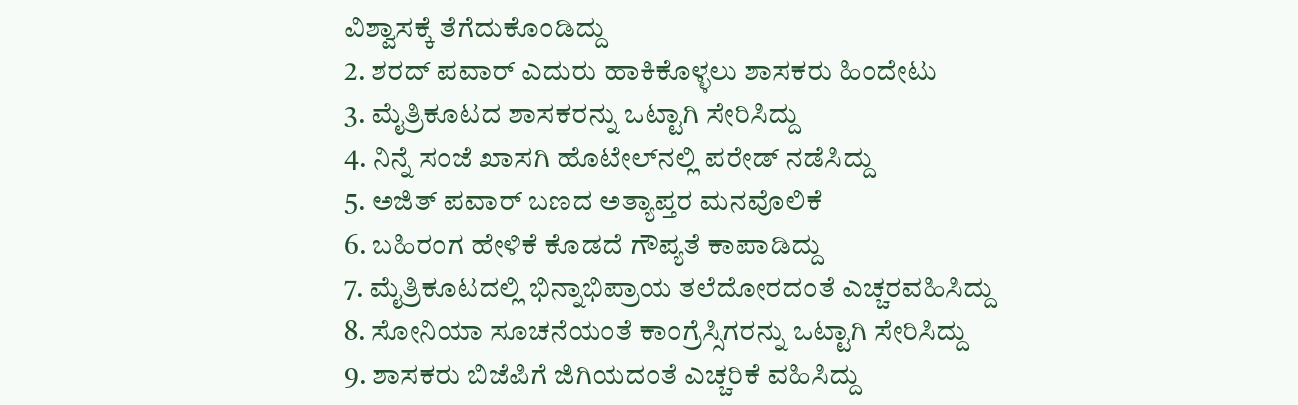ವಿಶ್ವಾಸಕ್ಕೆ ತೆಗೆದುಕೊಂಡಿದ್ದು
2. ಶರದ್ ಪವಾರ್ ಎದುರು ಹಾಕಿಕೊಳ್ಳಲು ಶಾಸಕರು ಹಿಂದೇಟು
3. ಮೈತ್ರಿಕೂಟದ ಶಾಸಕರನ್ನು ಒಟ್ಟಾಗಿ ಸೇರಿಸಿದ್ದು
4. ನಿನ್ನೆ ಸಂಜೆ ಖಾಸಗಿ ಹೊಟೇಲ್‍ನಲ್ಲಿ ಪರೇಡ್ ನಡೆಸಿದ್ದು
5. ಅಜಿತ್ ಪವಾರ್ ಬಣದ ಅತ್ಯಾಪ್ತರ ಮನವೊಲಿಕೆ
6. ಬಹಿರಂಗ ಹೇಳಿಕೆ ಕೊಡದೆ ಗೌಪ್ಯತೆ ಕಾಪಾಡಿದ್ದು
7. ಮೈತ್ರಿಕೂಟದಲ್ಲಿ ಭಿನ್ನಾಭಿಪ್ರಾಯ ತಲೆದೋರದಂತೆ ಎಚ್ಚರವಹಿಸಿದ್ದು
8. ಸೋನಿಯಾ ಸೂಚನೆಯಂತೆ ಕಾಂಗ್ರೆಸ್ಸಿಗರನ್ನು ಒಟ್ಟಾಗಿ ಸೇರಿಸಿದ್ದು
9. ಶಾಸಕರು ಬಿಜೆಪಿಗೆ ಜಿಗಿಯದಂತೆ ಎಚ್ಚರಿಕೆ ವಹಿಸಿದ್ದು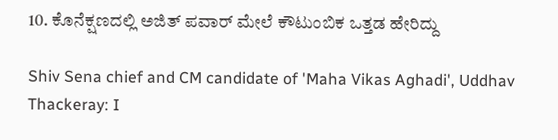10. ಕೊನೆಕ್ಷಣದಲ್ಲಿ ಅಜಿತ್ ಪವಾರ್ ಮೇಲೆ ಕೌಟುಂಬಿಕ ಒತ್ತಡ ಹೇರಿದ್ದು

Shiv Sena chief and CM candidate of 'Maha Vikas Aghadi', Uddhav Thackeray: I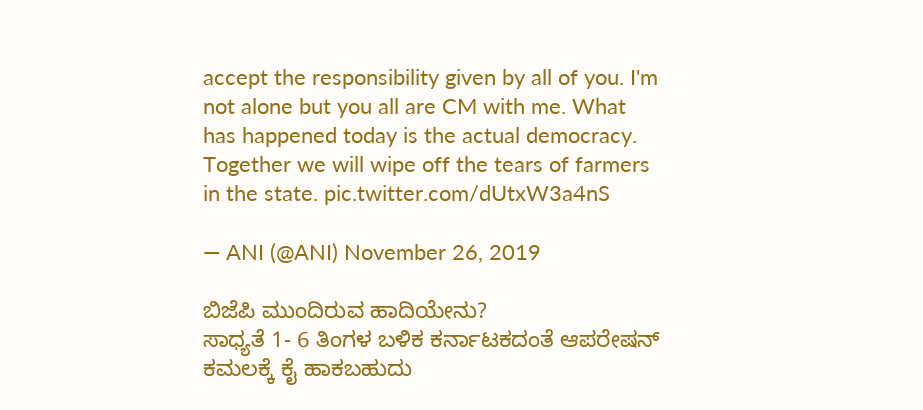accept the responsibility given by all of you. I'm not alone but you all are CM with me. What has happened today is the actual democracy. Together we will wipe off the tears of farmers in the state. pic.twitter.com/dUtxW3a4nS

— ANI (@ANI) November 26, 2019

ಬಿಜೆಪಿ ಮುಂದಿರುವ ಹಾದಿಯೇನು?
ಸಾಧ್ಯತೆ 1- 6 ತಿಂಗಳ ಬಳಿಕ ಕರ್ನಾಟಕದಂತೆ ಆಪರೇಷನ್ ಕಮಲಕ್ಕೆ ಕೈ ಹಾಕಬಹುದು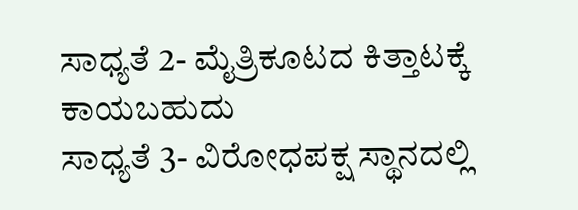ಸಾಧ್ಯತೆ 2- ಮೈತ್ರಿಕೂಟದ ಕಿತ್ತಾಟಕ್ಕೆ ಕಾಯಬಹುದು
ಸಾಧ್ಯತೆ 3- ವಿರೋಧಪಕ್ಷ ಸ್ಥಾನದಲ್ಲಿ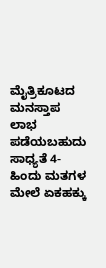ಮೈತ್ರಿಕೂಟದ ಮನಸ್ತಾಪ ಲಾಭ ಪಡೆಯಬಹುದು
ಸಾಧ್ಯತೆ 4- ಹಿಂದು ಮತಗಳ ಮೇಲೆ ಏಕಹಕ್ಕು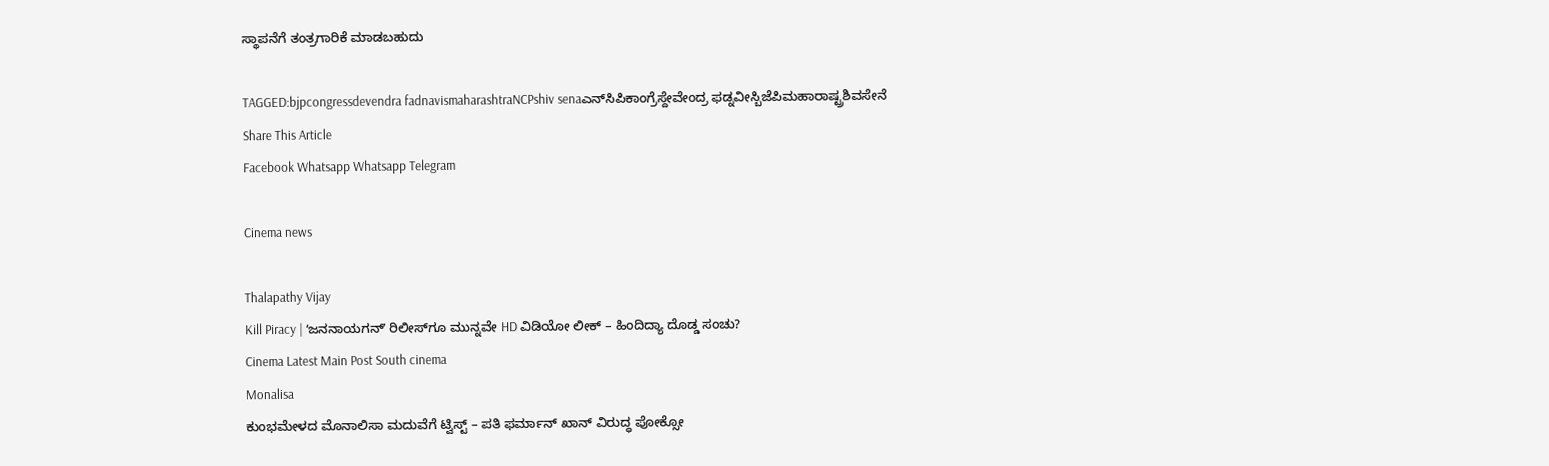ಸ್ಥಾಪನೆಗೆ ತಂತ್ರಗಾರಿಕೆ ಮಾಡಬಹುದು

TAGGED:bjpcongressdevendra fadnavismaharashtraNCPshiv senaಎನ್‍ಸಿಪಿಕಾಂಗ್ರೆಸ್ದೇವೇಂದ್ರ ಫಡ್ನವೀಸ್ಬಿಜೆಪಿಮಹಾರಾಷ್ಟ್ರಶಿವಸೇನೆ
Share This Article
Facebook Whatsapp Whatsapp Telegram

Cinema news

Thalapathy Vijay
Kill Piracy | ʻಜನನಾಯಗನ್ʼ ರಿಲೀಸ್‌ಗೂ ಮುನ್ನವೇ HD ವಿಡಿಯೋ ಲೀಕ್‌ – ಹಿಂದಿದ್ಯಾ ದೊಡ್ಡ ಸಂಚು?
Cinema Latest Main Post South cinema
Monalisa
ಕುಂಭಮೇಳದ ಮೊನಾಲಿಸಾ ಮದುವೆಗೆ ಟ್ವಿಸ್ಟ್‌ – ಪತಿ ಫರ್ಮಾನ್ ಖಾನ್ ವಿರುದ್ಧ ಪೋಕ್ಸೋ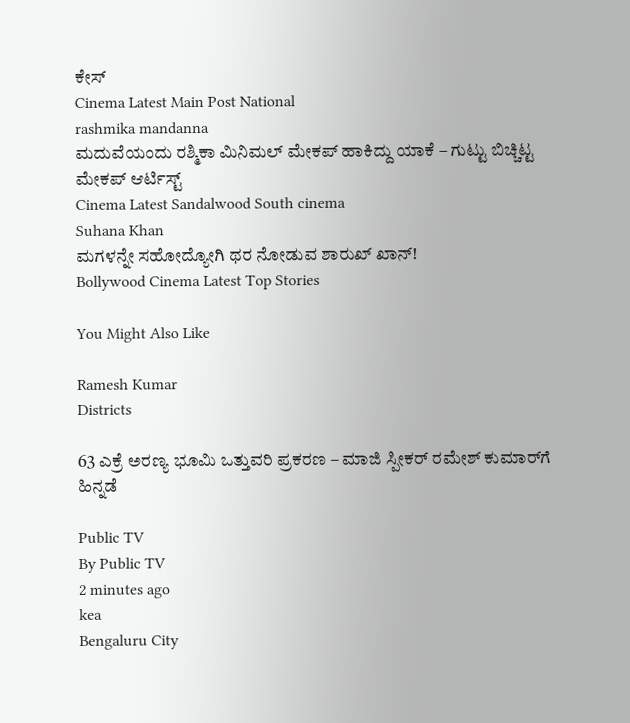ಕೇಸ್
Cinema Latest Main Post National
rashmika mandanna
ಮದುವೆಯಂದು ರಶ್ಮಿಕಾ ಮಿನಿಮಲ್ ಮೇಕಪ್ ಹಾಕಿದ್ದು ಯಾಕೆ – ಗುಟ್ಟು ಬಿಚ್ಚಿಟ್ಟ ಮೇಕಪ್ ಆರ್ಟಿಸ್ಟ್‌
Cinema Latest Sandalwood South cinema
Suhana Khan
ಮಗಳನ್ನೇ ಸಹೋದ್ಯೋಗಿ ಥರ ನೋಡುವ ಶಾರುಖ್ ಖಾನ್!
Bollywood Cinema Latest Top Stories

You Might Also Like

Ramesh Kumar
Districts

63 ಎಕ್ರೆ ಅರಣ್ಯ ಭೂಮಿ ಒತ್ತುವರಿ ಪ್ರಕರಣ – ಮಾಜಿ ಸ್ಪೀಕರ್ ರಮೇಶ್ ಕುಮಾರ್‌ಗೆ ಹಿನ್ನಡೆ

Public TV
By Public TV
2 minutes ago
kea
Bengaluru City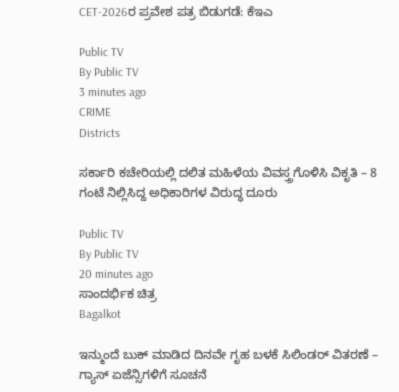CET-2026ರ ಪ್ರವೇಶ ಪತ್ರ ಬಿಡುಗಡೆ: ಕೆಇಎ

Public TV
By Public TV
3 minutes ago
CRIME
Districts

ಸರ್ಕಾರಿ ಕಚೇರಿಯಲ್ಲಿ ದಲಿತ ಮಹಿಳೆಯ ವಿವಸ್ತ್ರಗೊಳಿಸಿ ವಿಕೃತಿ – 8 ಗಂಟೆ ನಿಲ್ಲಿಸಿದ್ದ ಅಧಿಕಾರಿಗಳ ವಿರುದ್ಧ ದೂರು

Public TV
By Public TV
20 minutes ago
ಸಾಂದರ್ಭಿಕ ಚಿತ್ರ
Bagalkot

ಇನ್ಮುಂದೆ ಬುಕ್‌ ಮಾಡಿದ ದಿನವೇ ಗೃಹ ಬಳಕೆ ಸಿಲಿಂಡರ್ ವಿತರಣೆ – ಗ್ಯಾಸ್ ಏಜೆನ್ಸಿಗಳಿಗೆ ಸೂಚನೆ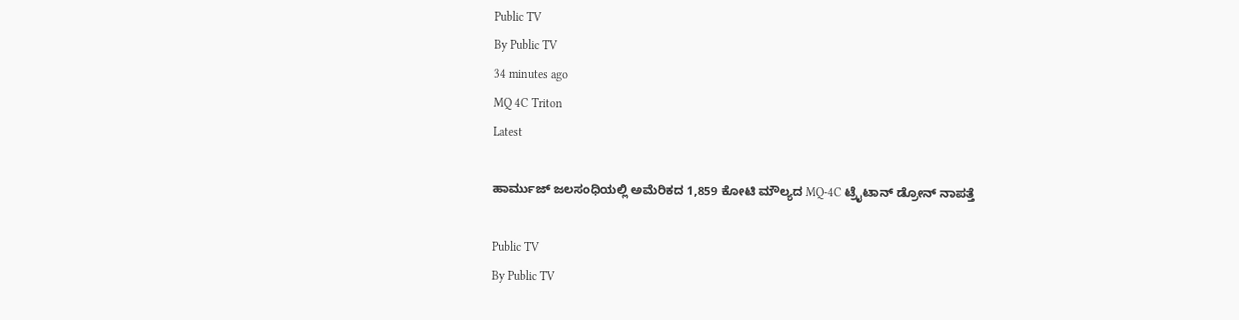Public TV
By Public TV
34 minutes ago
MQ 4C Triton
Latest

ಹಾರ್ಮುಜ್ ಜಲಸಂಧಿಯಲ್ಲಿ ಅಮೆರಿಕದ 1,859 ಕೋಟಿ ಮೌಲ್ಯದ MQ-4C ಟ್ರೈಟಾನ್ ಡ್ರೋನ್ ನಾಪತ್ತೆ

Public TV
By Public TV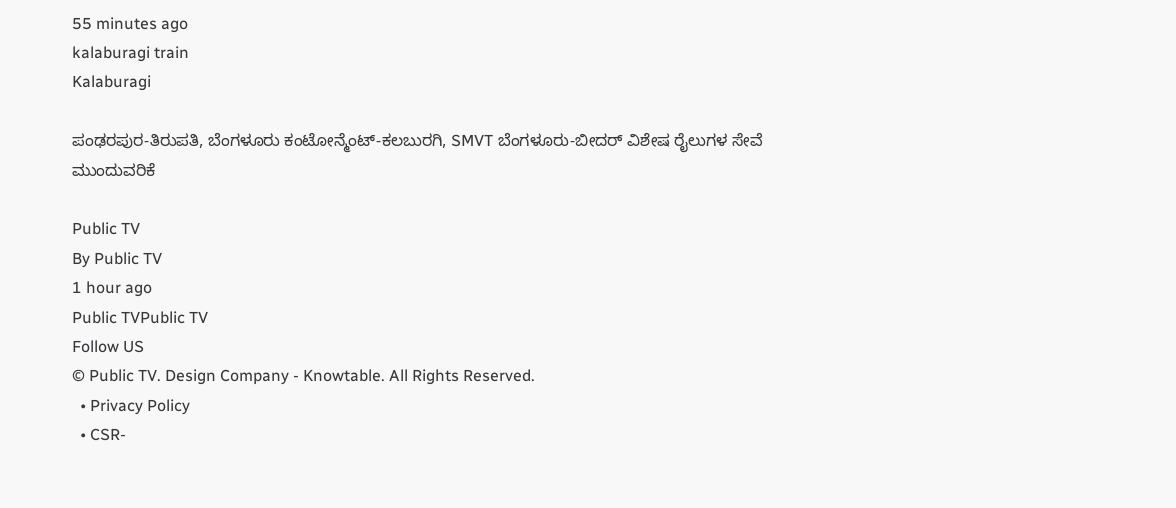55 minutes ago
kalaburagi train
Kalaburagi

ಪಂಢರಪುರ-ತಿರುಪತಿ, ಬೆಂಗಳೂರು ಕಂಟೋನ್ಮೆಂಟ್-ಕಲಬುರಗಿ, SMVT ಬೆಂಗಳೂರು-ಬೀದರ್ ವಿಶೇಷ ರೈಲುಗಳ ಸೇವೆ ಮುಂದುವರಿಕೆ

Public TV
By Public TV
1 hour ago
Public TVPublic TV
Follow US
© Public TV. Design Company - Knowtable. All Rights Reserved.
  • Privacy Policy
  • CSR-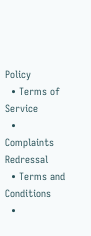Policy
  • Terms of Service
  • Complaints Redressal
  • Terms and Conditions
  •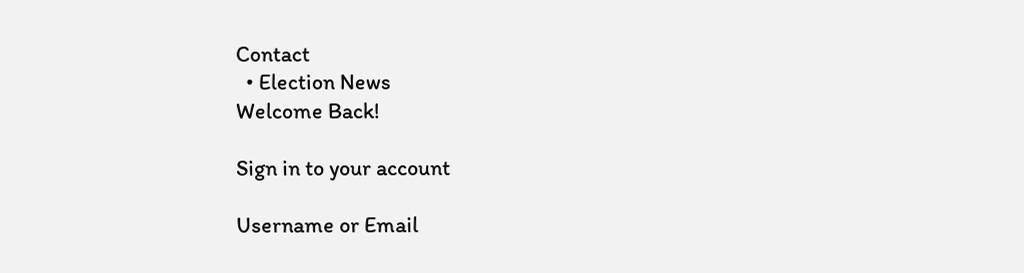Contact
  • Election News
Welcome Back!

Sign in to your account

Username or Email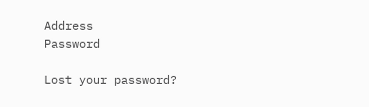Address
Password

Lost your password?